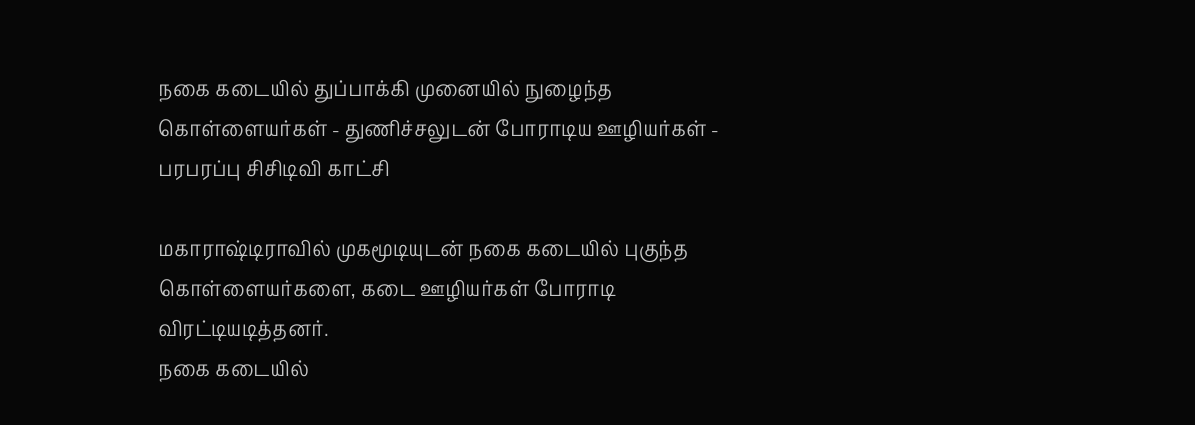நகை கடையில் துப்பாக்கி முனையில் நுழைந்த கொள்ளையர்கள் - துணிச்சலுடன் போராடிய ஊழியர்கள் - பரபரப்பு சிசிடிவி காட்சி

மகாராஷ்டிராவில் முகமூடியுடன் நகை கடையில் புகுந்த கொள்ளையர்களை, கடை ஊழியர்கள் போராடி விரட்டியடித்தனர்.
நகை கடையில்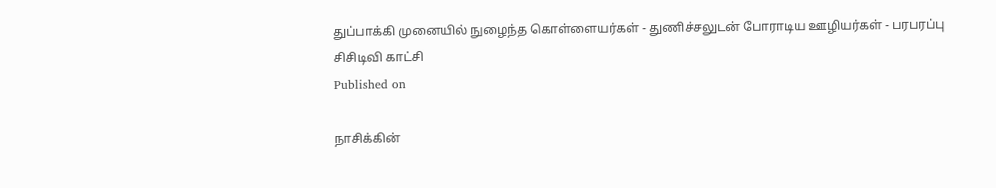துப்பாக்கி முனையில் நுழைந்த கொள்ளையர்கள் - துணிச்சலுடன் போராடிய ஊழியர்கள் - பரபரப்பு சிசிடிவி காட்சி
Published on

நாசிக்கின்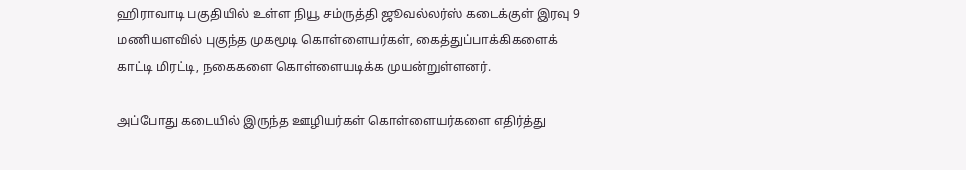ஹிராவாடி பகுதியில் உள்ள நியூ சம்ருத்தி ஜூவல்லர்ஸ் கடைக்குள் இரவு 9 மணியளவில் புகுந்த முகமூடி கொள்ளையர்கள், கைத்துப்பாக்கிகளைக் காட்டி மிரட்டி, நகைகளை கொள்ளையடிக்க முயன்றுள்ளனர்.

அப்போது கடையில் இருந்த ஊழியர்கள் கொள்ளையர்களை எதிர்த்து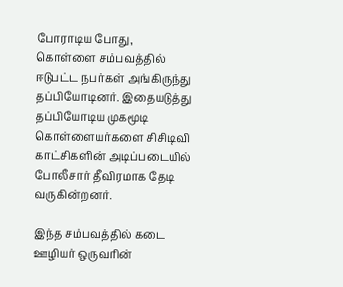போராடிய போது, கொள்ளை சம்பவத்தில் ஈடுபட்ட நபர்கள் அங்கிருந்து தப்பியோடினர். இதையடுத்து தப்பியோடிய முகமூடி கொள்ளையர்களை சிசிடிவி காட்சிகளின் அடிப்படையில் போலீசார் தீவிரமாக தேடி வருகின்றனர்.

இந்த சம்பவத்தில் கடை ஊழியர் ஒருவரின்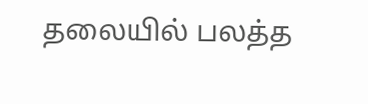தலையில் பலத்த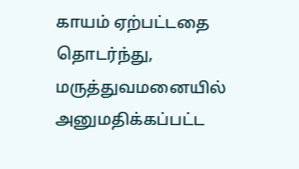காயம் ஏற்பட்டதை தொடர்ந்து, மருத்துவமனையில் அனுமதிக்கப்பட்ட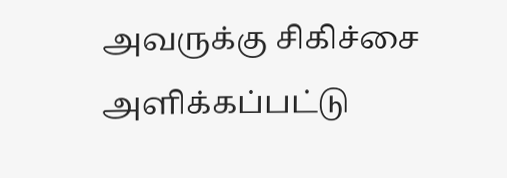அவருக்கு சிகிச்சை அளிக்கப்பட்டு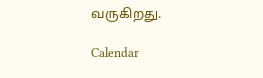வருகிறது.

Calendar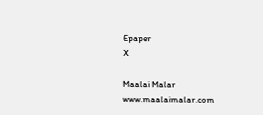Epaper
X

Maalai Malar
www.maalaimalar.com